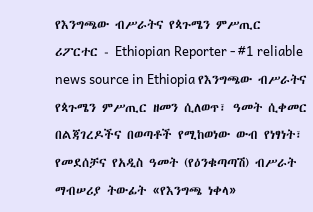የእንግጫው ብሥራትና የጳጉሜን ምሥጢር
ሪፖርተር - Ethiopian Reporter - #1 reliable news source in Ethiopia የእንግጫው ብሥራትና የጳጉሜን ምሥጢር ዘመን ሲለወጥ፣ ዓመት ሲቀመር በልጃገረዶችና በወጣቶች የሚከወነው ውብ የነፃነት፣ የመደሰቻና የአዲስ ዓመት (የዕንቁጣጣሽ) ብሥራት ማብሠሪያ ትውፊት «የእንግጫ ነቀላ»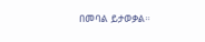በመባል ይታወቃል።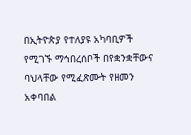በኢትዮጵያ የተለያዩ አካባቢዎች የሚገኙ ማኅበረሰቦች በየቋንቋቸውና ባህላቸው የሚፈጽሙት የዘመን አቀባበል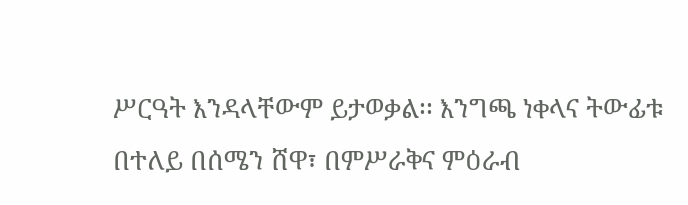ሥርዓት እንዳላቸውም ይታወቃል፡፡ እንግጫ ነቀላና ትውፊቱ በተለይ በሰሜን ሸዋ፣ በምሥራቅና ምዕራብ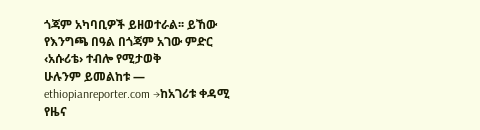ጎጃም አካባቢዎች ይዘወተራል፡፡ ይኸው የእንግጫ በዓል በጎጃም አገው ምድር ‹አሱሪቴ› ተብሎ የሚታወቅ
ሁሉንም ይመልከቱ — ethiopianreporter.com →ከአገሪቱ ቀዳሚ የዜና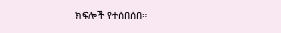ክፍሎች የተሰበሰበ።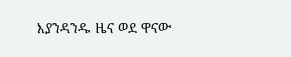እያንዳንዱ ዜና ወደ ዋናው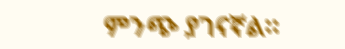ምንጭ ያገናኛል።